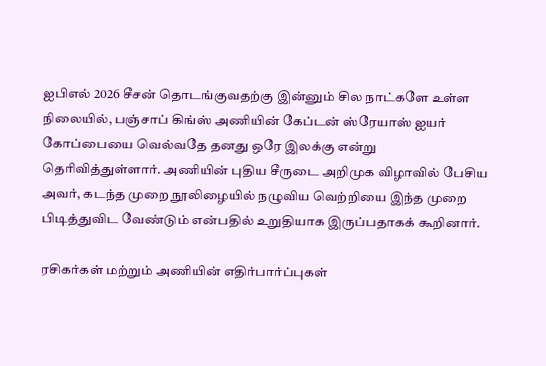ஐபிஎல் 2026 சீசன் தொடங்குவதற்கு இன்னும் சில நாட்களே உள்ள நிலையில், பஞ்சாப் கிங்ஸ் அணியின் கேப்டன் ஸ்ரேயாஸ் ஐயர் கோப்பையை வெல்வதே தனது ஒரே இலக்கு என்று தெரிவித்துள்ளார். அணியின் புதிய சீருடை அறிமுக விழாவில் பேசிய அவர், கடந்த முறை நூலிழையில் நழுவிய வெற்றியை இந்த முறை பிடித்துவிட வேண்டும் என்பதில் உறுதியாக இருப்பதாகக் கூறினார்.

ரசிகர்கள் மற்றும் அணியின் எதிர்பார்ப்புகள்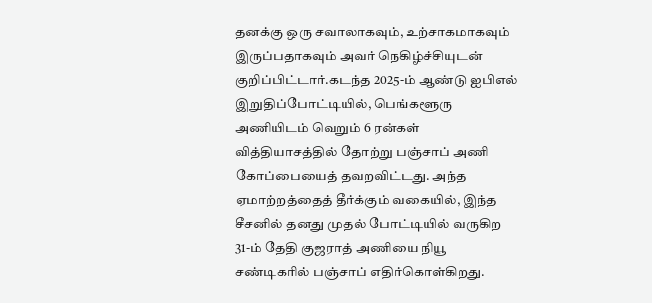தனக்கு ஒரு சவாலாகவும், உற்சாகமாகவும் இருப்பதாகவும் அவர் நெகிழ்ச்சியுடன் குறிப்பிட்டார்.கடந்த 2025-ம் ஆண்டு ஐபிஎல் இறுதிப்போட்டியில், பெங்களூரு அணியிடம் வெறும் 6 ரன்கள் வித்தியாசத்தில் தோற்று பஞ்சாப் அணி கோப்பையைத் தவறவிட்டது. அந்த ஏமாற்றத்தைத் தீர்க்கும் வகையில், இந்த சீசனில் தனது முதல் போட்டியில் வருகிற 31-ம் தேதி குஜராத் அணியை நியூ சண்டிகரில் பஞ்சாப் எதிர்கொள்கிறது.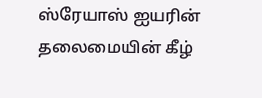ஸ்ரேயாஸ் ஐயரின் தலைமையின் கீழ்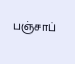பஞ்சாப்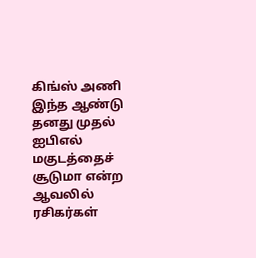கிங்ஸ் அணி இந்த ஆண்டு தனது முதல் ஐபிஎல் மகுடத்தைச் சூடுமா என்ற ஆவலில் ரசிகர்கள்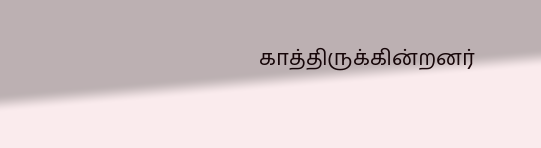காத்திருக்கின்றனர்